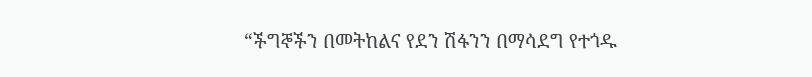“ችግኞችን በመትከልና የደን ሽፋንን በማሳደግ የተጎዱ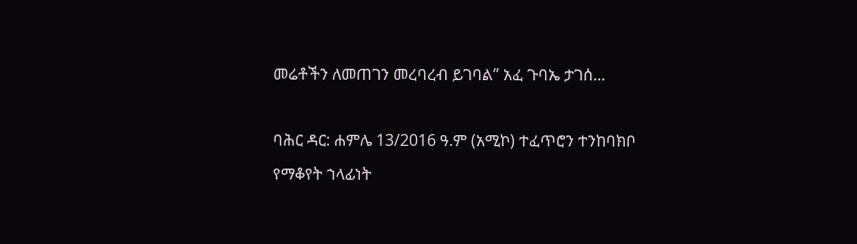መሬቶችን ለመጠገን መረባረብ ይገባል” አፈ ጉባኤ ታገሰ...

ባሕር ዳር: ሐምሌ 13/2016 ዓ.ም (አሚኮ) ተፈጥሮን ተንከባክቦ የማቆየት ኀላፊነት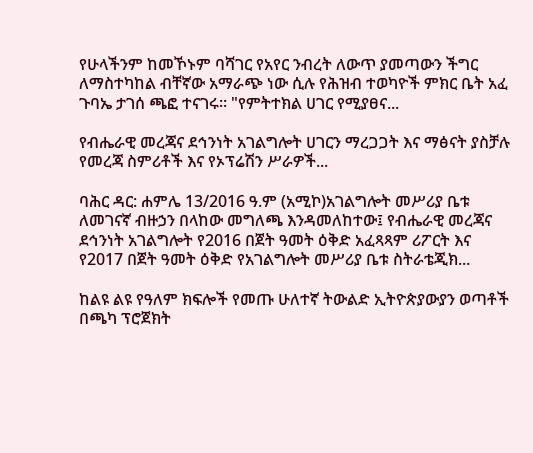የሁላችንም ከመኾኑም ባሻገር የአየር ንብረት ለውጥ ያመጣውን ችግር ለማስተካከል ብቸኛው አማራጭ ነው ሲሉ የሕዝብ ተወካዮች ምክር ቤት አፈ ጉባኤ ታገሰ ጫፎ ተናገሩ። "የምትተክል ሀገር የሚያፀና...

የብሔራዊ መረጃና ደኅንነት አገልግሎት ሀገርን ማረጋጋት እና ማፅናት ያስቻሉ የመረጃ ስምሪቶች እና የኦፕሬሽን ሥራዎች...

ባሕር ዳር: ሐምሌ 13/2016 ዓ.ም (አሚኮ)አገልግሎት መሥሪያ ቤቱ ለመገናኛ ብዙኃን በላከው መግለጫ እንዳመለከተው፤ የብሔራዊ መረጃና ደኅንነት አገልግሎት የ2016 በጀት ዓመት ዕቅድ አፈጻጻም ሪፖርት እና የ2017 በጀት ዓመት ዕቅድ የአገልግሎት መሥሪያ ቤቱ ስትራቴጂክ...

ከልዩ ልዩ የዓለም ክፍሎች የመጡ ሁለተኛ ትውልድ ኢትዮጵያውያን ወጣቶች በጫካ ፕሮጀክት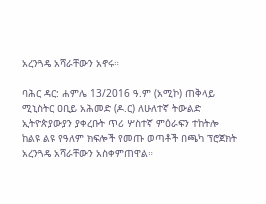አረንጓዴ አሻራቸውን አኖሩ።

ባሕር ዳር: ሐምሌ 13/2016 ዓ.ም (አሚኮ) ጠቅላይ ሚኒስትር ዐቢይ አሕመድ (ዶ.ር) ለሁለተኛ ትውልድ ኢትዮጵያውያን ያቀረቡት ጥሪ ሦስተኛ ምዕራፍን ተከትሎ ከልዩ ልዩ የዓለም ክፍሎች የመጡ ወጣቶች በጫካ ፕሮጀክት አረንጓዴ አሻራቸውን አስቀምጠዋል።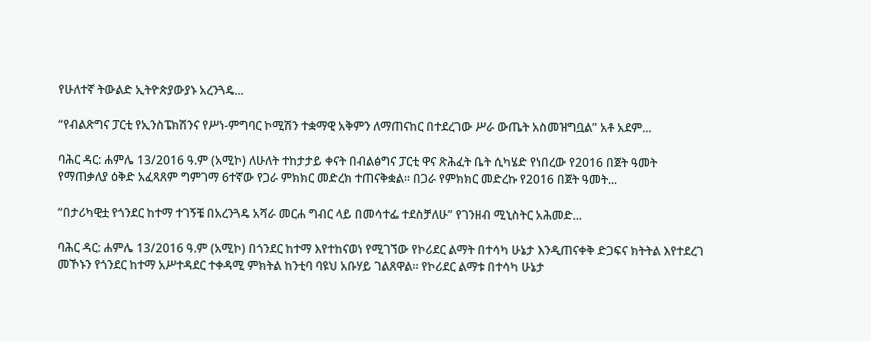የሁለተኛ ትውልድ ኢትዮጵያውያኑ አረንጓዴ...

“የብልጽግና ፓርቲ የኢንስፔክሽንና የሥነ-ምግባር ኮሚሽን ተቋማዊ አቅምን ለማጠናከር በተደረገው ሥራ ውጤት አስመዝግቧል” አቶ አደም...

ባሕር ዳር: ሐምሌ 13/2016 ዓ.ም (አሚኮ) ለሁለት ተከታታይ ቀናት በብልፅግና ፓርቲ ዋና ጽሕፈት ቤት ሲካሄድ የነበረው የ2016 በጀት ዓመት የማጠቃለያ ዕቅድ አፈጻጸም ግምገማ 6ተኛው የጋራ ምክክር መድረክ ተጠናቅቋል፡፡ በጋራ የምክክር መድረኩ የ2016 በጀት ዓመት...

“በታሪካዊቷ የጎንደር ከተማ ተገኝቼ በአረንጓዴ አሻራ መርሐ ግብር ላይ በመሳተፌ ተደስቻለሁ” የገንዘብ ሚኒስትር አሕመድ...

ባሕር ዳር: ሐምሌ 13/2016 ዓ.ም (አሚኮ) በጎንደር ከተማ እየተከናወነ የሚገኘው የኮሪደር ልማት በተሳካ ሁኔታ እንዲጠናቀቅ ድጋፍና ክትትል እየተደረገ መኾኑን የጎንደር ከተማ አሥተዳደር ተቀዳሚ ምክትል ከንቲባ ባዩህ አቡሃይ ገልጸዋል፡፡ የኮሪደር ልማቱ በተሳካ ሁኔታ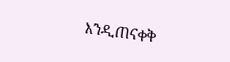እንዲጠናቀቅ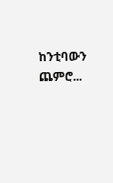ከንቲባውን ጨምሮ...